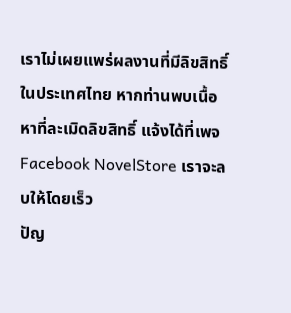เราไม่เผยแพร่ผลงานที่มีลิขสิทธิ์ในประเทศไทย หากท่านพบเนื้อหาที่ละเมิดลิขสิทธิ์ แจ้งได้ที่เพจ Facebook NovelStore เราจะลบให้โดยเร็ว
ปัญ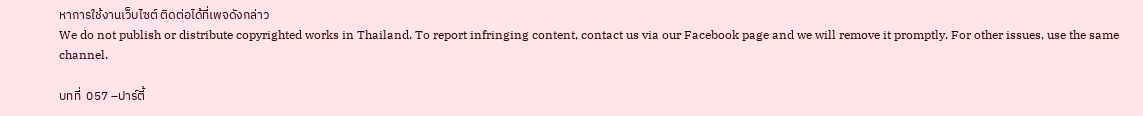หาการใช้งานเว็บไซต์ ติดต่อได้ที่เพจดังกล่าว
We do not publish or distribute copyrighted works in Thailand. To report infringing content, contact us via our Facebook page and we will remove it promptly. For other issues, use the same channel.

บทที่  057 –ปาร์ตี้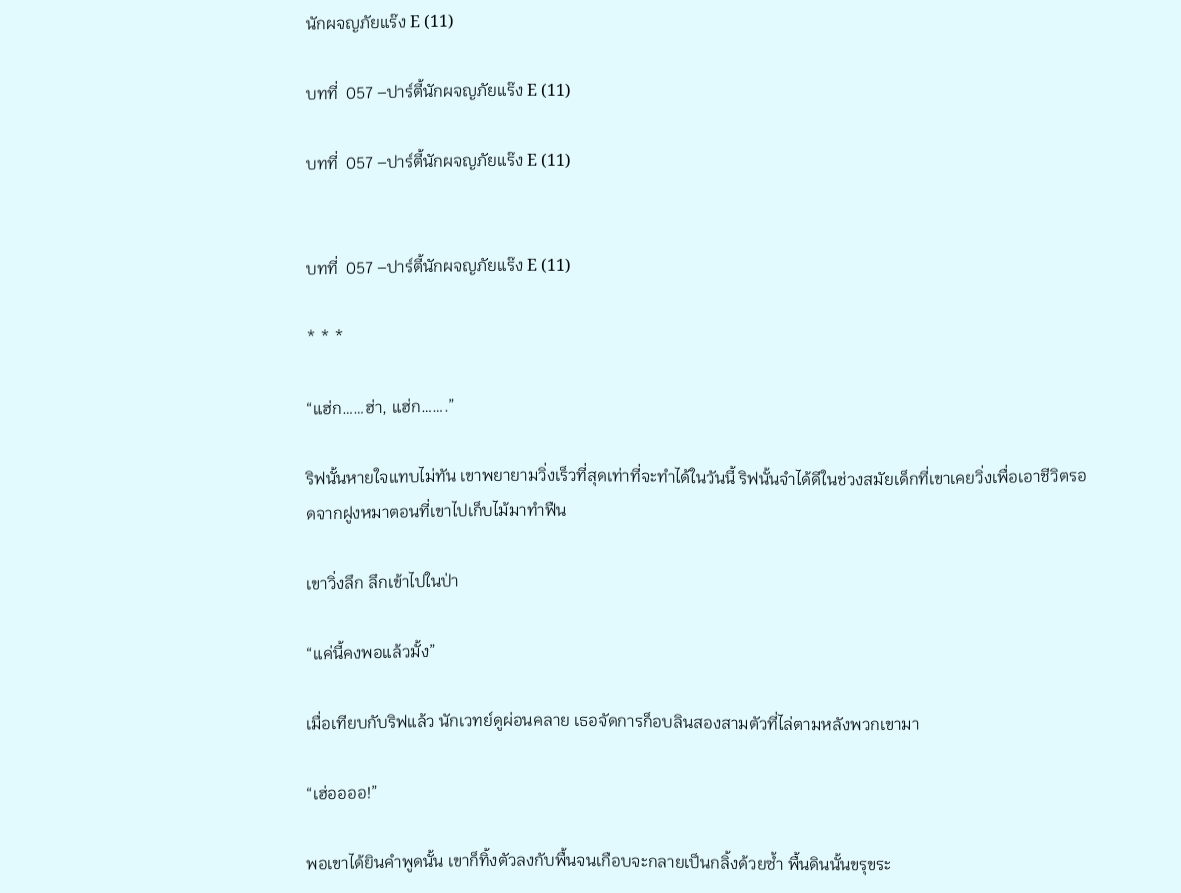นักผจญภัยแร๊ง E (11)

บทที่  057 –ปาร์ตี้นักผจญภัยแร๊ง E (11)

บทที่  057 –ปาร์ตี้นักผจญภัยแร๊ง E (11)


บทที่  057 –ปาร์ตี้นักผจญภัยแร๊ง E (11)

* * *

“แฮ่ก……ฮ่า, แฮ่ก…….”

ริฟนั้นหายใจแทบไม่ทัน เขาพยายามวิ่งเร็วที่สุดเท่าที่จะทำได้ในวันนี้ ริฟนั้นจำได้ดีในช่วงสมัยเด็กที่เขาเคยวิ่งเพื่อเอาชีวิตรอดจากฝูงหมาตอนที่เขาไปเก็บไม้มาทำฟืน

เขาวิ่งลึก ลึกเข้าไปในป่า

“แค่นี้คงพอแล้วมั้ง”

เมื่อเทียบกับริฟแล้ว นักเวทย์ดูผ่อนคลาย เธอจัดการก็อบลินสองสามตัวที่ไล่ตามหลังพวกเขามา

“เฮ่ออออ!”

พอเขาได้ยินคำพูดนั้น เขาก็ทิ้งตัวลงกับพื้นจนเกือบจะกลายเป็นกลิ้งด้วยซ้ำ พื้นดินนั้นขรุขระ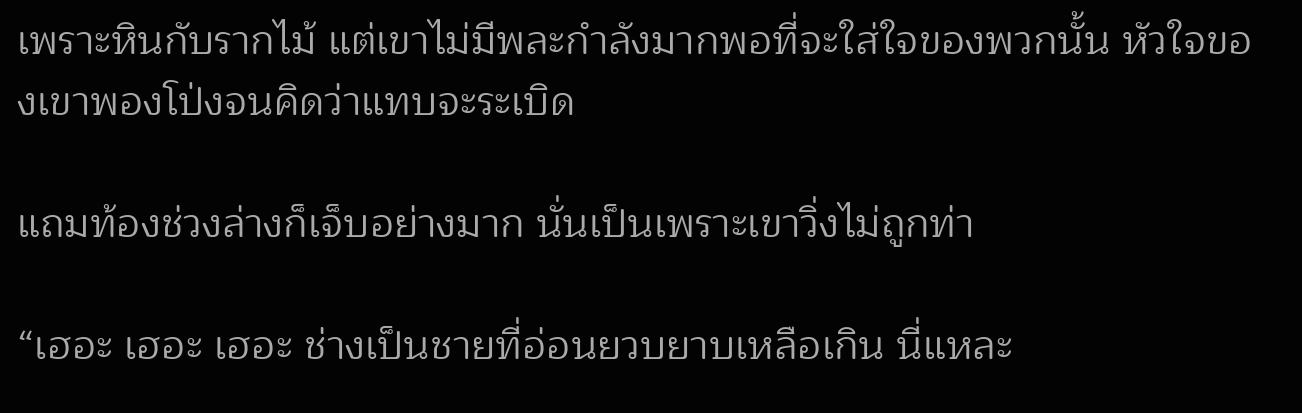เพราะหินกับรากไม้ แต่เขาไม่มีพละกำลังมากพอที่จะใส่ใจของพวกนั้น หัวใจของเขาพองโป่งจนคิดว่าแทบจะระเบิด

แถมท้องช่วงล่างก็เจ็บอย่างมาก นั่นเป็นเพราะเขาวิ่งไม่ถูกท่า

“เฮอะ เฮอะ เฮอะ ช่างเป็นชายที่อ่อนยวบยาบเหลือเกิน นี่แหละ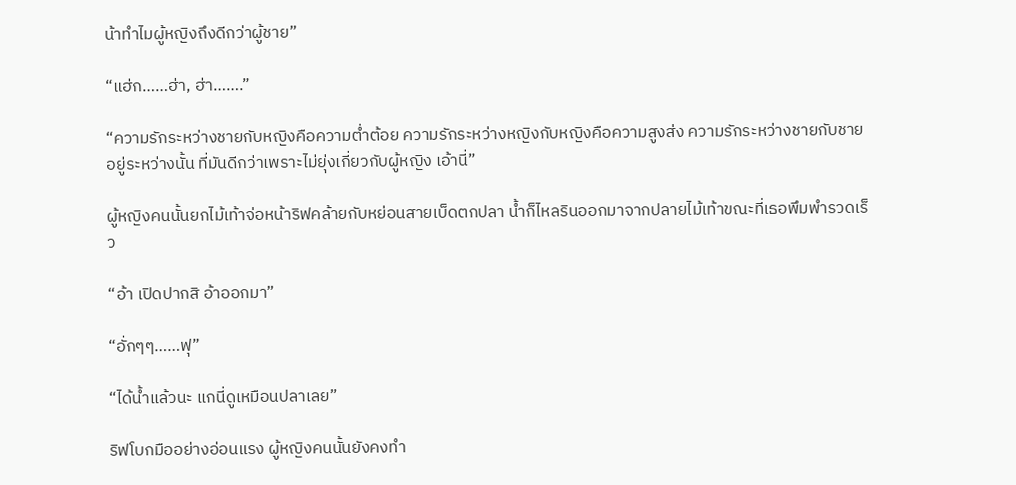น้าทำไมผู้หญิงถึงดีกว่าผู้ชาย”

“แฮ่ก……ฮ่า, ฮ่า…….”

“ความรักระหว่างชายกับหญิงคือความต่ำต้อย ความรักระหว่างหญิงกับหญิงคือความสูงส่ง ความรักระหว่างชายกับชายอยู่ระหว่างนั้น ที่มันดีกว่าเพราะไม่ยุ่งเกี่ยวกับผู้หญิง เอ้านี่”

ผู้หญิงคนนั้นยกไม้เท้าจ่อหน้าริฟคล้ายกับหย่อนสายเบ็ดตกปลา น้ำก็ไหลรินออกมาจากปลายไม้เท้าขณะที่เธอพึมพำรวดเร็ว

“อ้า เปิดปากสิ อ้าออกมา”

“อั่กๆๆ……ฟุ”

“ได้น้ำแล้วนะ แกนี่ดูเหมือนปลาเลย”

ริฟโบกมืออย่างอ่อนแรง ผู้หญิงคนนั้นยังคงทำ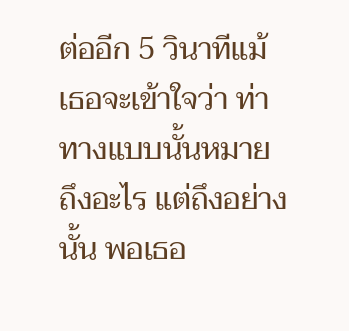ต่ออีก 5 วินาทีแม้เธอจะเข้าใจว่า ท่าทางแบบนั้นหมายถึงอะไร แต่ถึงอย่างนั้น พอเธอ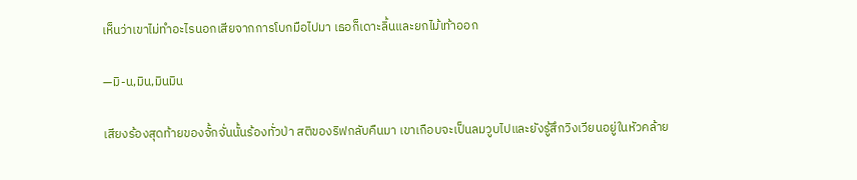เห็นว่าเขาไม่ทำอะไรนอกเสียจากการโบกมือไปมา เธอก็เดาะลิ้นและยกไม้เท้าออก

—มิ-น,มิน,มินมิน

เสียงร้องสุดท้ายของจั้กจั่นนั้นร้องทั่วป่า สติของริฟกลับคืนมา เขาเกือบจะเป็นลมวูบไปและยังรู้สึกวิงเวียนอยู่ในหัวคล้าย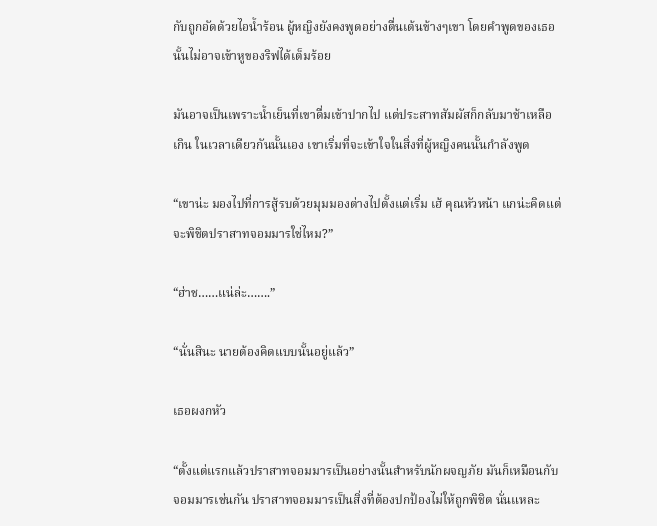กับถูกอัดด้วยไอน้ำร้อน ผู้หญิงยังคงพูดอย่างตื่นเต้นข้างๆเขา โดยคำพูดของเธอนั้นไม่อาจเข้าหูของริฟได้เต็มร้อย

มันอาจเป็นเพราะน้ำเย็นที่เขาดื่มเข้าปากไป แต่ประสาทสัมผัสก็กลับมาช้าเหลือเกิน ในเวลาเดียวกันนั้นเอง เขาเริ่มที่จะเข้าใจในสิ่งที่ผู้หญิงคนนั้นกำลังพูด

“เขาน่ะ มองไปที่การสู้รบด้วยมุมมองต่างไปตั้งแต่เริ่ม เฮ้ คุณหัวหน้า แกน่ะคิดแต่จะพิชิตปราสาทจอมมารใช่ไหม?”

“ฮ่าช……แน่ล่ะ…….”

“นั่นสินะ นายต้องคิดแบบนั้นอยู่แล้ว”

เธอผงกหัว

“ตั้งแต่แรกแล้วปราสาทจอมมารเป็นอย่างนั้นสำหรับนักผจญภัย มันก็เหมือนกับจอมมารเช่นกัน ปราสาทจอมมารเป็นสิ่งที่ต้องปกป้องไม่ให้ถูกพิชิต นั่นแหละ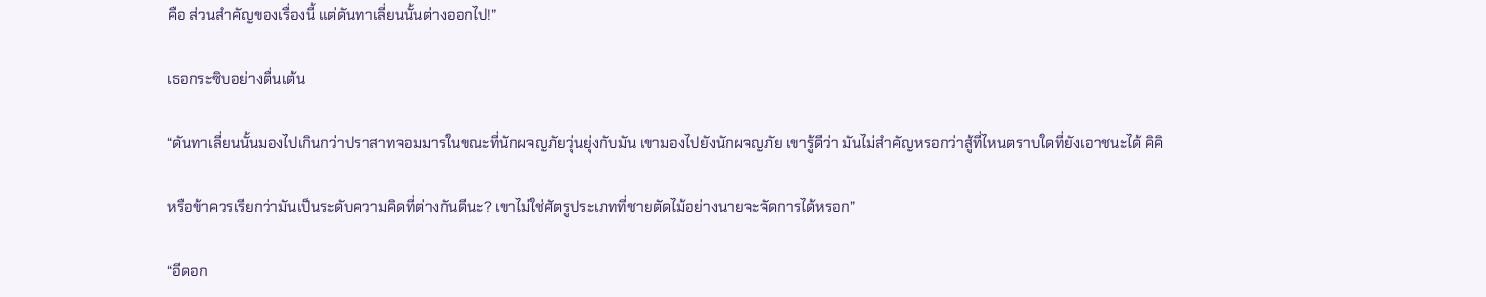คือ ส่วนสำคัญของเรื่องนี้ แต่ดันทาเลี่ยนนั้นต่างออกไป!”

เธอกระซิบอย่างตื่นเต้น

“ดันทาเลี่ยนนั้นมองไปเกินกว่าปราสาทจอมมารในขณะที่นักผจญภัยวุ่นยุ่งกับมัน เขามองไปยังนักผจญภัย เขารู้ดีว่า มันไม่สำคัญหรอกว่าสู้ที่ไหนตราบใดที่ยังเอาชนะได้ คิคิ

หรือข้าควรเรียกว่ามันเป็นระดับความคิดที่ต่างกันดีนะ? เขาไม่ใช่ศัตรูประเภทที่ชายตัดไม้อย่างนายจะจัดการได้หรอก”

“อีดอก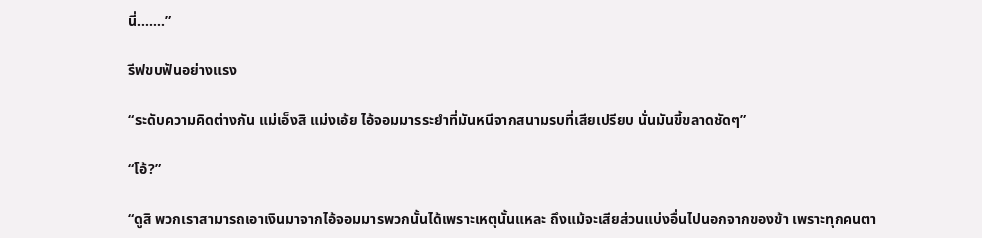นี่…….”

รีฟขบฟันอย่างแรง

“ระดับความคิดต่างกัน แม่เอ็งสิ แม่งเอ้ย ไอ้จอมมารระยำที่มันหนีจากสนามรบที่เสียเปรียบ นั่นมันขี้ขลาดชัดๆ”

“โอ้?”

“ดูสิ พวกเราสามารถเอาเงินมาจากไอ้จอมมารพวกนั้นได้เพราะเหตุนั้นแหละ ถึงแม้จะเสียส่วนแบ่งอื่นไปนอกจากของข้า เพราะทุกคนตา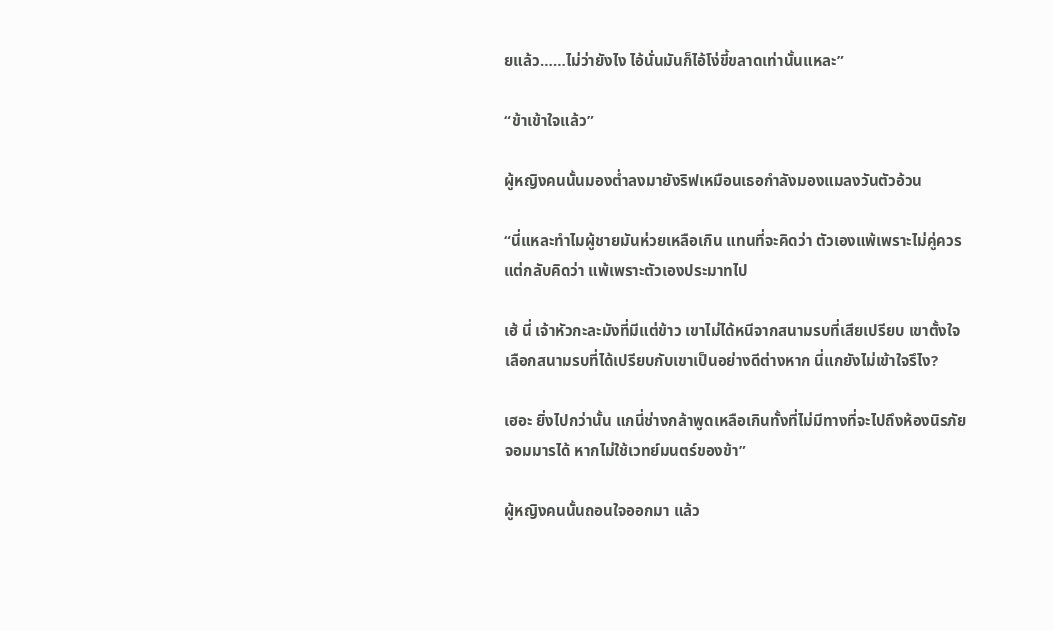ยแล้ว……ไม่ว่ายังไง ไอ้นั่นมันก็ไอ้โง่ขี้ขลาดเท่านั้นแหละ”

“ข้าเข้าใจแล้ว”

ผู้หญิงคนนั้นมองต่ำลงมายังริฟเหมือนเธอกำลังมองแมลงวันตัวอ้วน

“นี่แหละทำไมผู้ชายมันห่วยเหลือเกิน แทนที่จะคิดว่า ตัวเองแพ้เพราะไม่คู่ควร แต่กลับคิดว่า แพ้เพราะตัวเองประมาทไป

เฮ้ นี่ เจ้าหัวกะละมังที่มีแต่ข้าว เขาไม่ได้หนีจากสนามรบที่เสียเปรียบ เขาตั้งใจเลือกสนามรบที่ได้เปรียบกับเขาเป็นอย่างดีต่างหาก นี่แกยังไม่เข้าใจรึไง?

เฮอะ ยิ่งไปกว่านั้น แกนี่ช่างกล้าพูดเหลือเกินทั้งที่ไม่มีทางที่จะไปถึงห้องนิรภัยจอมมารได้ หากไม่ใช้เวทย์มนตร์ของข้า”

ผู้หญิงคนนั้นถอนใจออกมา แล้ว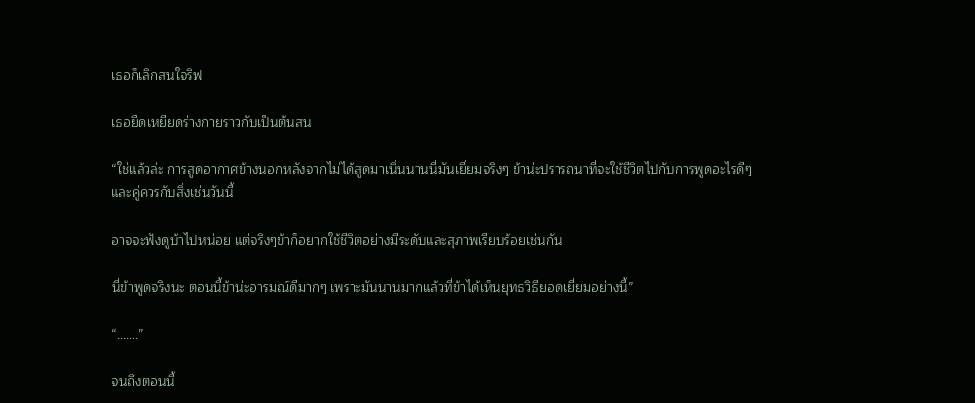เธอก็เลิกสนใจริฟ

เธอยืดเหยียดร่างกายราวกับเป็นต้นสน

“ใช่แล้วล่ะ การสูดอากาศข้างนอกหลังจากไม่ได้สูดมาเนิ่นนานนี่มันเยี่ยมจริงๆ ข้าน่ะปรารถนาที่จะใช้ชีวิตไปกับการพูดอะไรดีๆและคู่ควรกับสิ่งเช่นวันนี้

อาจจะฟังดูบ้าไปหน่อย แต่จริงๆข้าก็อยากใช้ชีวิตอย่างมีระดับและสุภาพเรียบร้อยเช่นกัน

นี่ข้าพูดจริงนะ ตอนนี้ข้าน่ะอารมณ์ดีมากๆ เพราะมันนานมากแล้วที่ข้าได้เห็นยุทธวิธียอดเยี่ยมอย่างนี้”

“…….”

จนถึงตอนนี้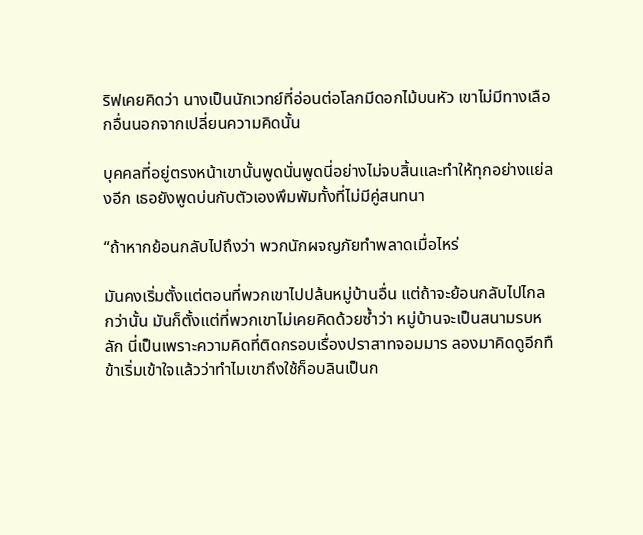ริฟเคยคิดว่า นางเป็นนักเวทย์ที่อ่อนต่อโลกมีดอกไม้บนหัว เขาไม่มีทางเลือกอื่นนอกจากเปลี่ยนความคิดนั้น

บุคคลที่อยู่ตรงหน้าเขานั้นพูดนั่นพูดนี่อย่างไม่จบสิ้นและทำให้ทุกอย่างแย่ลงอีก เธอยังพูดบ่นกับตัวเองพึมพัมทั้งที่ไม่มีคู่สนทนา

“ถ้าหากย้อนกลับไปถึงว่า พวกนักผจญภัยทำพลาดเมื่อไหร่

มันคงเริ่มตั้งแต่ตอนที่พวกเขาไปปล้นหมู่บ้านอื่น แต่ถ้าจะย้อนกลับไปไกลกว่านั้น มันก็ตั้งแต่ที่พวกเขาไม่เคยคิดด้วยซ้ำว่า หมู่บ้านจะเป็นสนามรบหลัก นี่เป็นเพราะความคิดที่ติดกรอบเรื่องปราสาทจอมมาร ลองมาคิดดูอีกทื ข้าเริ่มเข้าใจแล้วว่าทำไมเขาถึงใช้ก็อบลินเป็นก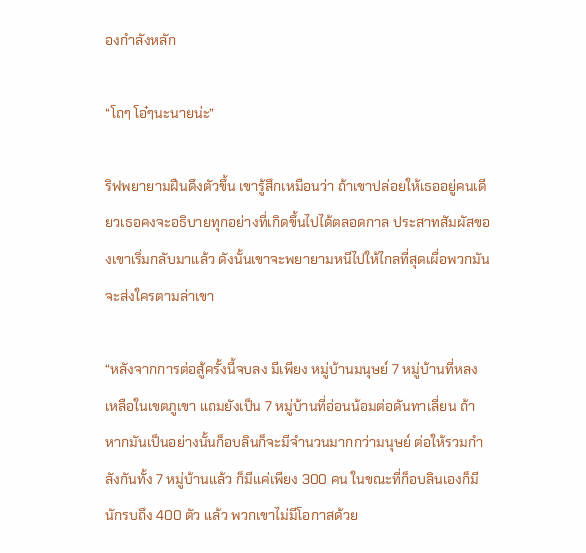องกำลังหลัก

“โถๆ โอ๋ๆนะนายน่ะ”

ริฟพยายามฝืนดึงตัวขึ้น เขารู้สึกเหมือนว่า ถ้าเขาปล่อยให้เธออยู่คนเดียวเธอคงจะอธิบายทุกอย่างที่เกิดขึ้นไปได้ตลอดกาล ประสาทสัมผัสของเขาเริ่มกลับมาแล้ว ดังนั้นเขาจะพยายามหนีไปให้ไกลที่สุดเผื่อพวกมันจะส่งใครตามล่าเขา

“หลังจากการต่อสู้ครั้งนี้จบลง มีเพียง หมู่บ้านมนุษย์ 7 หมู่บ้านที่หลงเหลือในเขตภูเขา แถมยังเป็น 7 หมู่บ้านที่อ่อนน้อมต่อดันทาเลี่ยน ถ้าหากมันเป็นอย่างนั้นก็อบลินก็จะมีจำนวนมากกว่ามนุษย์ ต่อให้รวมกำลังกันทั้ง 7 หมู่บ้านแล้ว ก็มีแค่เพียง 300 คน ในขณะที่ก็อบลินเองก็มีนักรบถึง 400 ตัว แล้ว พวกเขาไม่มีโอกาสด้วย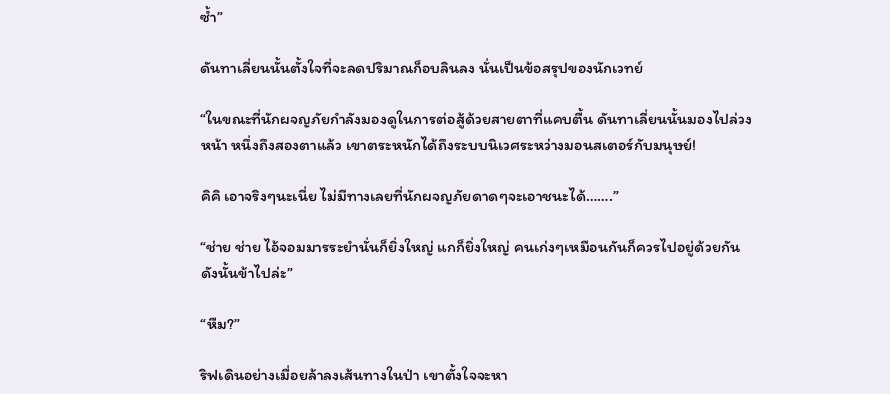ซ้ำ”

ดันทาเลี่ยนนั้นตั้งใจที่จะลดปริมาณก็อบลินลง นั่นเป็นข้อสรุปของนักเวทย์

“ในขณะที่นักผจญภัยกำลังมองดูในการต่อสู้ด้วยสายตาที่แคบตื้น ดันทาเลี่ยนนั้นมองไปล่วงหน้า หนึ่งถึงสองตาแล้ว เขาตระหนักได้ถึงระบบนิเวศระหว่างมอนสเตอร์กับมนุษย์!

คิคิ เอาจริงๆนะเนี่ย ไม่มีทางเลยที่นักผจญภัยดาดๆจะเอาชนะได้…….”

“ช่าย ช่าย ไอ้จอมมารระยำนั่นก็ยิ่งใหญ่ แกก็ยิ่งใหญ่ คนเก่งๆเหมือนกันก็ควรไปอยู่ด้วยกัน ดังนั้นข้าไปล่ะ”

“หืม?”

ริฟเดินอย่างเมื่อยล้าลงเส้นทางในป่า เขาตั้งใจจะหา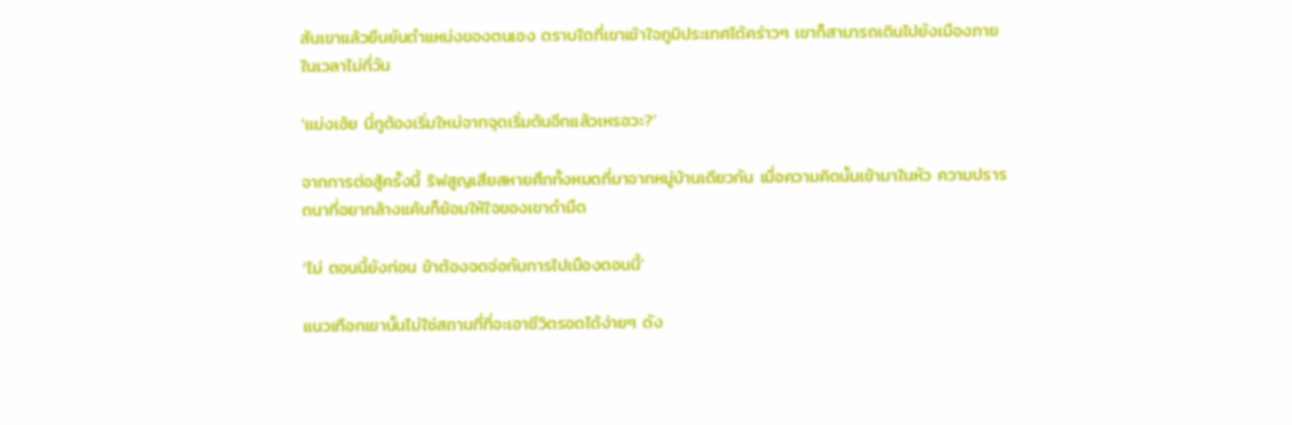สันเขาแล้วยืนยันตำแหน่งของตนเอง ตราบใดที่เขาเข้าใจภูมิประเทศได้คร่าวๆ เขาก็สามารถเดินไปยังเมืองภายในเวลาไม่กี่วัน

‘แม่งเอ้ย นี่กูต้องเริ่มใหม่จากจุดเริ่มต้นอีกแล้วเหรอวะ?’

จากการต่อสู้ครั้งนี้ ริฟสูญเสียสหายศึกทั้งหมดที่มาจากหมู่บ้านเดียวกัน เมื่อความคิดนั้นเข้ามาในหัว ความปรารถนาที่อยากล้างแค้นก็ย้อมให้ใจของเขาดำมืด

‘ไม่ ตอนนี้ยังก่อน ข้าต้องจดจ่อกับการไปเมืองตอนนี้’

แนวเทือกเขานั้นไม่ใช่สถานที่ที่จะเอาชีวิตรอดได้ง่ายๆ ดัง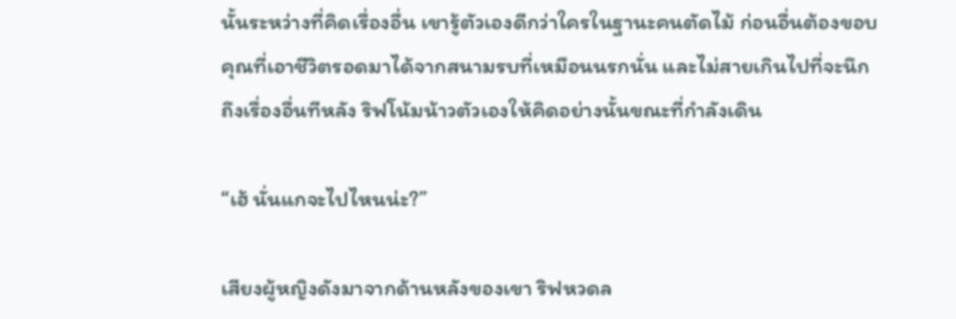นั้นระหว่างที่คิดเรื่องอื่น เขารู้ตัวเองดีกว่าใครในฐานะคนตัดไม้ ก่อนอื่นต้องขอบคุณที่เอาชีวิตรอดมาได้จากสนามรบที่เหมือนนรกนั่น และไม่สายเกินไปที่จะนึกถึงเรื่องอื่นทีหลัง ริฟโน้มน้าวตัวเองให้คิดอย่างนั้นขณะที่กำลังเดิน

“เฮ้ นั่นแกจะไปไหนน่ะ?”

เสียงผู้หญิงดังมาจากด้านหลังของเขา ริฟหวดล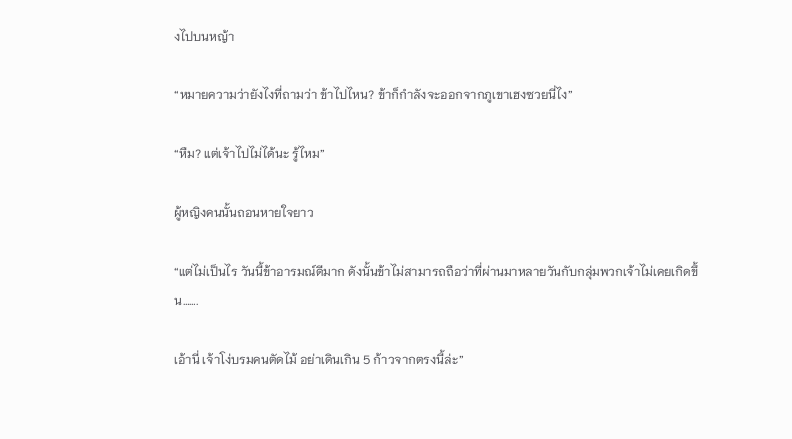งไปบนหญ้า

“หมายความว่ายังไงที่ถามว่า ข้าไปไหน? ข้าก็กำลังจะออกจากภูเขาเฮงซวยนี่ไง”

“หืม? แต่เจ้าไปไม่ได้นะ รู้ไหม”

ผู้หญิงคนนั้นถอนหายใจยาว

“แต่ไม่เป็นไร วันนี้ข้าอารมณ์ดีมาก ดังนั้นข้าไม่สามารถถือว่าที่ผ่านมาหลายวันกับกลุ่มพวกเจ้าไม่เคยเกิดขึ้น…….

เอ้านี่ เจ้าโง่บรมคนตัดไม้ อย่าเดินเกิน 5 ก้าวจากตรงนี้ล่ะ”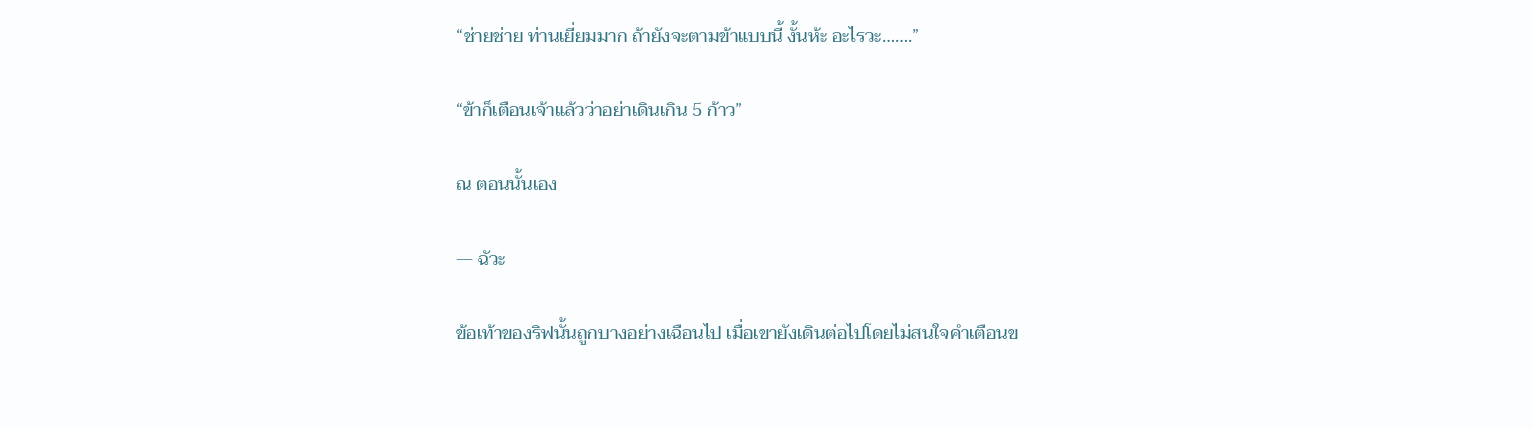“ช่ายช่าย ท่านเยี่ยมมาก ถ้ายังจะตามข้าแบบนี้ งั้นห้ะ อะไรวะ…….”

“ข้าก็เตือนเจ้าแล้วว่าอย่าเดินเกิน 5 ก้าว”

ณ ตอนนั้นเอง

— ฉัวะ

ข้อเท้าของริฟนั้นถูกบางอย่างเฉือนไป เมื่อเขายังเดินต่อไปโดยไม่สนใจคำเตือนข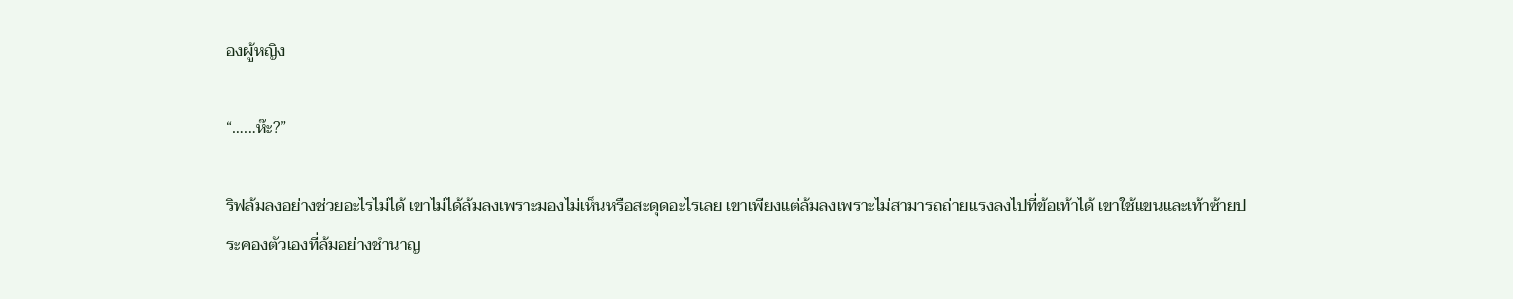องผู้หญิง

“……ห๊ะ?”

ริฟล้มลงอย่างช่วยอะไรไม่ได้ เขาไม่ได้ล้มลงเพราะมองไม่เห็นหรือสะดุดอะไรเลย เขาเพียงแต่ล้มลงเพราะไม่สามารถถ่ายแรงลงไปที่ข้อเท้าได้ เขาใช้แขนและเท้าซ้ายประคองตัวเองที่ล้มอย่างชำนาญ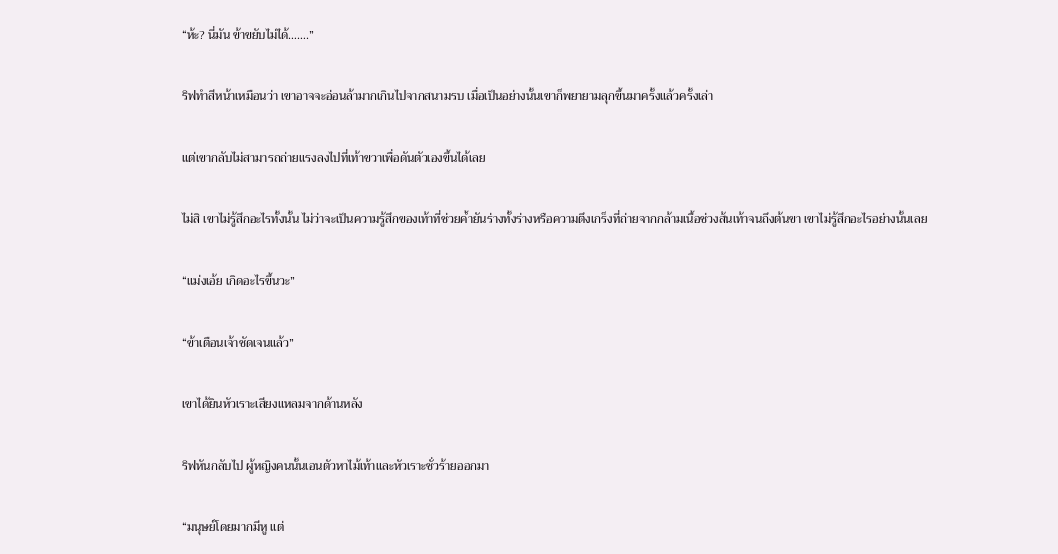“ห้ะ? นี่มัน ข้าขยับไม่ได้…….”

ริฟทำสีหน้าเหมือนว่า เขาอาจจะอ่อนล้ามากเกินไปจากสนามรบ เมื่อเป็นอย่างนั้นเขาก็พยายามลุกขึ้นมาครั้งแล้วครั้งเล่า

แต่เขากลับไม่สามารถถ่ายแรงลงไปที่เท้าขวาเพื่อดันตัวเองขึ้นได้เลย

ไม่สิ เขาไม่รู้สึกอะไรทั้งนั้น ไม่ว่าจะเป็นความรู้สึกของเท้าที่ช่วยค้ำยันร่างทั้งร่างหรือความตึงเกร็งที่ถ่ายจากกล้ามเนื้อช่วงส้นเท้าจนถึงต้นขา เขาไม่รู้สึกอะไรอย่างนั้นเลย

“แม่งเอ้ย เกิดอะไรขึ้นวะ”

“ข้าเตือนเจ้าชัดเจนแล้ว”

เขาได้ยินหัวเราะเสียงแหลมจากด้านหลัง

ริฟหันกลับไป ผู้หญิงคนนั้นเอนตัวหาไม้เท้าและหัวเราะชั่วร้ายออกมา

“มนุษย์โดยมากมีหู แต่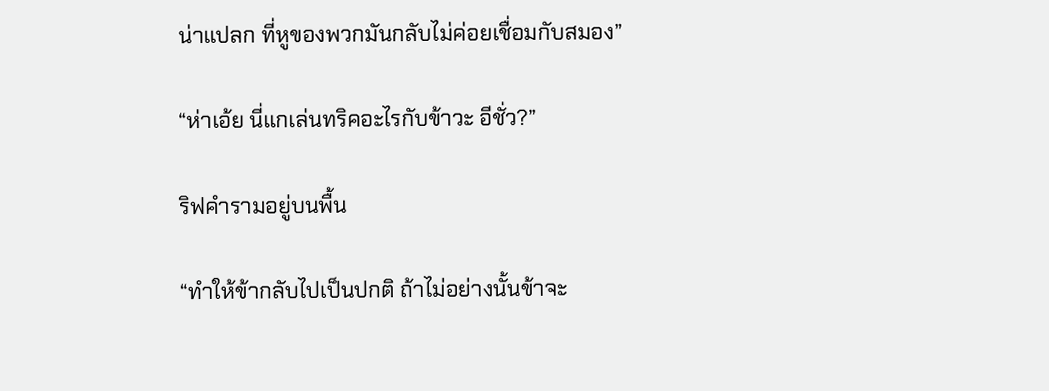น่าแปลก ที่หูของพวกมันกลับไม่ค่อยเชื่อมกับสมอง”

“ห่าเอ้ย นี่แกเล่นทริคอะไรกับข้าวะ อีชั่ว?”

ริฟคำรามอยู่บนพื้น

“ทำให้ข้ากลับไปเป็นปกติ ถ้าไม่อย่างนั้นข้าจะ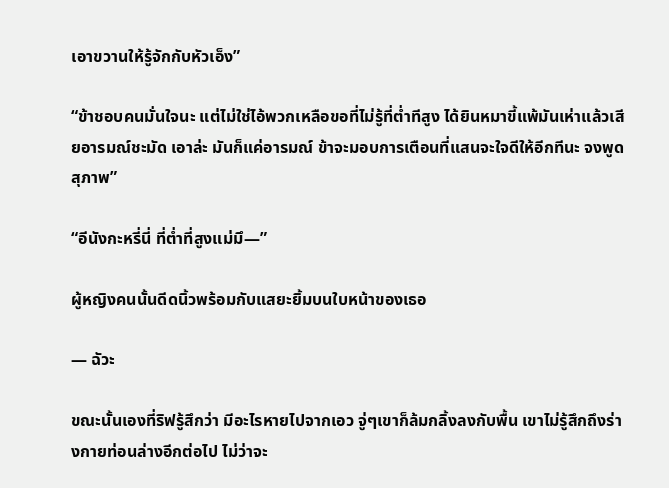เอาขวานให้รู้จักกับหัวเอ็ง”

“ข้าชอบคนมั่นใจนะ แต่ไม่ใช่ไอ้พวกเหลือขอที่ไม่รู้ที่ต่ำทีสูง ได้ยินหมาขี้แพ้มันเห่าแล้วเสียอารมณ์ชะมัด เอาล่ะ มันก็แค่อารมณ์ ข้าจะมอบการเตือนที่แสนจะใจดีให้อีกทีนะ จงพูดสุภาพ”

“อีนังกะหรี่นี่ ที่ต่ำที่สูงแม่มึ—”

ผู้หญิงคนนั้นดีดนิ้วพร้อมกับแสยะยิ้มบนใบหน้าของเธอ

— ฉัวะ

ขณะนั้นเองที่ริฟรู้สึกว่า มีอะไรหายไปจากเอว จู่ๆเขาก็ล้มกลิ้งลงกับพื้น เขาไม่รู้สึกถึงร่างกายท่อนล่างอีกต่อไป ไม่ว่าจะ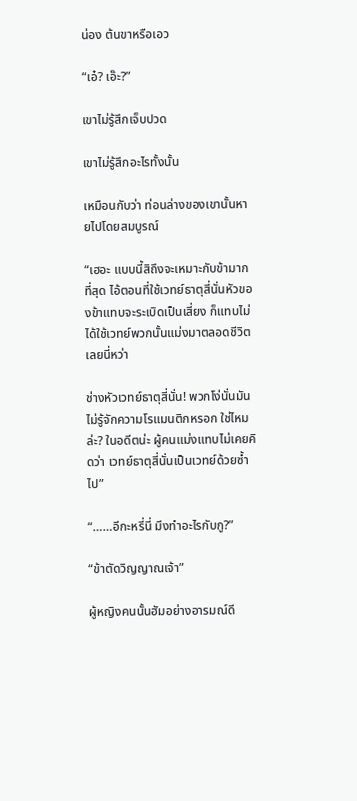น่อง ต้นขาหรือเอว

“เอ๋? เอ๊ะ?”

เขาไม่รู้สึกเจ็บปวด

เขาไม่รู้สึกอะไรทั้งนั้น

เหมือนกับว่า ท่อนล่างของเขานั้นหายไปโดยสมบูรณ์

“เฮอะ แบบนี้สิถึงจะเหมาะกับข้ามากที่สุด ไอ้ตอนที่ใช้เวทย์ธาตุสี่นั่นหัวของข้าแทบจะระเบิดเป็นเสี่ยง ก็แทบไม่ได้ใช้เวทย์พวกนั้นแม่งมาตลอดชีวิตเลยนี่หว่า

ช่างหัวเวทย์ธาตุสี่นั่น! พวกโง่นั่นมันไม่รู้จักความโรแมนติกหรอก ใช่ไหมล่ะ? ในอดีตน่ะ ผู้คนแม่งแทบไม่เคยคิดว่า เวทย์ธาตุสี่นั่นเป็นเวทย์ด้วยซ้ำไป”

“……อีกะหรี่นี่ มึงทำอะไรกับกู?”

“ข้าตัดวิญญาณเจ้า”

ผู้หญิงคนนั้นฮัมอย่างอารมณ์ดี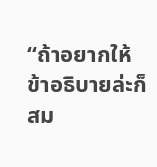“ถ้าอยากให้ข้าอธิบายล่ะก็สม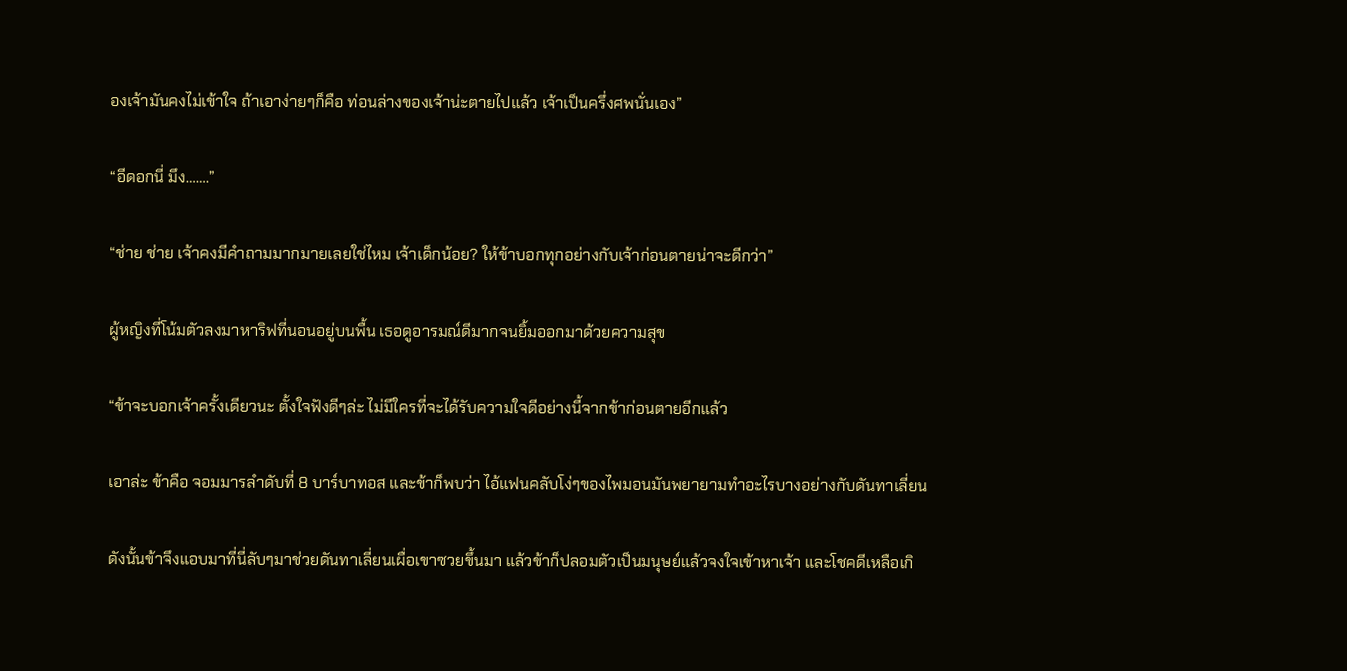องเจ้ามันคงไม่เข้าใจ ถ้าเอาง่ายๆก็คือ ท่อนล่างของเจ้าน่ะตายไปแล้ว เจ้าเป็นครึ่งศพนั่นเอง”

“อีดอกนี่ มึง…….”

“ช่าย ช่าย เจ้าคงมีคำถามมากมายเลยใช่ไหม เจ้าเด็กน้อย? ให้ข้าบอกทุกอย่างกับเจ้าก่อนตายน่าจะดีกว่า”

ผู้หญิงที่โน้มตัวลงมาหาริฟที่นอนอยู่บนพื้น เธอดูอารมณ์ดีมากจนยิ้มออกมาด้วยความสุข

“ข้าจะบอกเจ้าครั้งเดียวนะ ตั้งใจฟังดีๆล่ะ ไม่มีใครที่จะได้รับความใจดีอย่างนี้จากข้าก่อนตายอีกแล้ว

เอาล่ะ ข้าคือ จอมมารลำดับที่ 8 บาร์บาทอส และข้าก็พบว่า ไอ้แฟนคลับโง่ๆของไพมอนมันพยายามทำอะไรบางอย่างกับดันทาเลี่ยน

ดังนั้นข้าจึงแอบมาที่นี่ลับๆมาช่วยดันทาเลี่ยนเผื่อเขาซวยขึ้นมา แล้วข้าก็ปลอมตัวเป็นมนุษย์แล้วจงใจเข้าหาเจ้า และโชคดีเหลือเกิ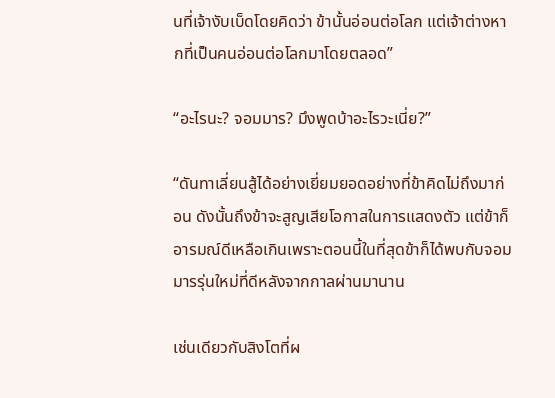นที่เจ้างับเบ็ดโดยคิดว่า ข้านั้นอ่อนต่อโลก แต่เจ้าต่างหากที่เป็นคนอ่อนต่อโลกมาโดยตลอด”

“อะไรนะ? จอมมาร? มึงพูดบ้าอะไรวะเนี่ย?”

“ดันทาเลี่ยนสู้ได้อย่างเยี่ยมยอดอย่างที่ข้าคิดไม่ถึงมาก่อน ดังนั้นถึงข้าจะสูญเสียโอกาสในการแสดงตัว แต่ข้าก็อารมณ์ดีเหลือเกินเพราะตอนนี้ในที่สุดข้าก็ได้พบกับจอมมารรุ่นใหม่ที่ดีหลังจากกาลผ่านมานาน

เช่นเดียวกับสิงโตที่ผ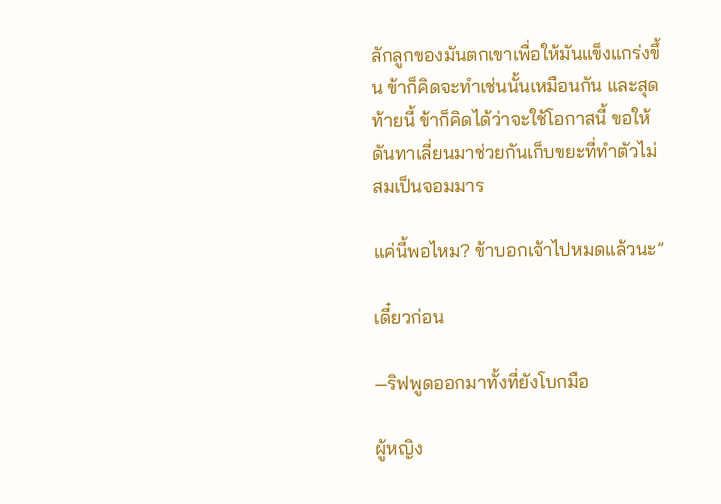ลักลูกของมันตกเขาเพื่อให้มันแข็งแกร่งขึ้น ข้าก็คิดจะทำเช่นนั้นเหมือนกัน และสุดท้ายนี้ ข้าก็คิดได้ว่าจะใช้โอกาสนี้ ขอให้ดันทาเลี่ยนมาช่วยกันเก็บขยะที่ทำตัวไม่สมเป็นจอมมาร

แค่นี้พอไหม? ข้าบอกเจ้าไปหมดแล้วนะ”

เดี๋ยวก่อน

—ริฟพูดออกมาทั้งที่ยังโบกมือ

ผู้หญิง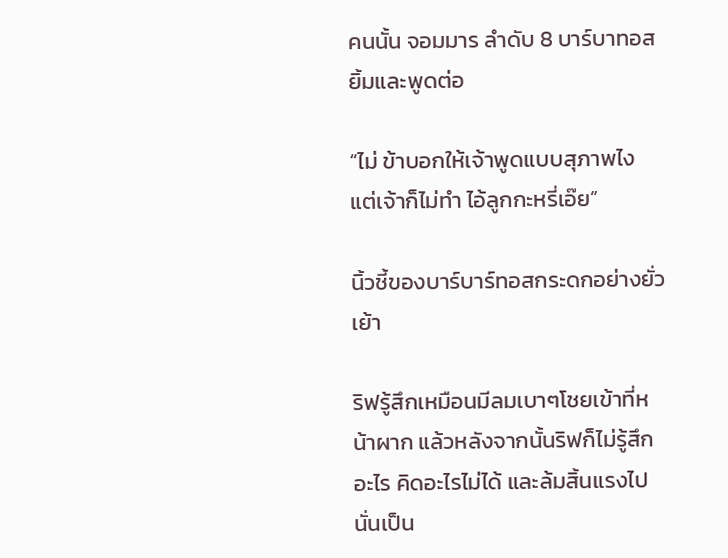คนนั้น จอมมาร ลำดับ 8 บาร์บาทอสยิ้มและพูดต่อ

“ไม่ ข้าบอกให้เจ้าพูดแบบสุภาพไง แต่เจ้าก็ไม่ทำ ไอ้ลูกกะหรี่เอ๊ย”

นิ้วชี้ของบาร์บาร์ทอสกระดกอย่างยั่วเย้า

ริฟรู้สึกเหมือนมีลมเบาๆโชยเข้าที่หน้าผาก แล้วหลังจากนั้นริฟก็ไม่รู้สึกอะไร คิดอะไรไม่ได้ และล้มสิ้นแรงไป นั่นเป็น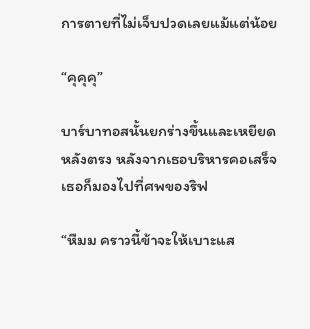การตายที่ไม่เจ็บปวดเลยแม้แต่น้อย

“คุคุคุ”

บาร์บาทอสนั้นยกร่างขึ้นและเหยียดหลังตรง หลังจากเธอบริหารคอเสร็จเธอก็มองไปที่ศพของริฟ

“หืมม คราวนี้ข้าจะให้เบาะแส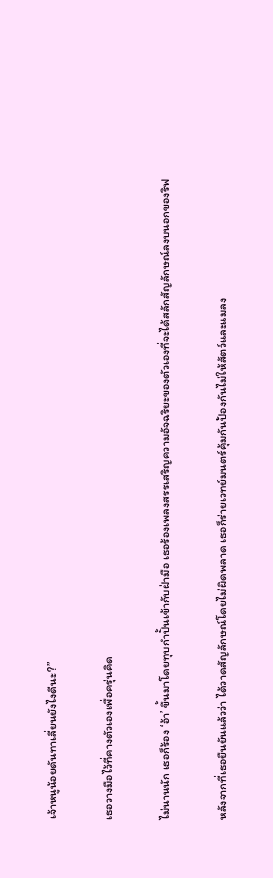เจ้าหนูน้อยดันทาเลี่ยนยังไงดีนะ?”

เธอวางมือไว้ที่คางตัวเองเพื่อครุ่นคิด

ไม่นานนัก เธอก็ร้อง ‘อ้า’ ขึ้นมาโดยทุบกำปั้นเข้ากับฝ่ามือ เธอร้องเพลงสรรเสริญความอัจฉริยะของตัวเองที่จะได้สลักสัญลักษณ์ลงบนอกของริฟ

หลังจากที่เธอยืนยันแล้วว่า ได้วาดสัญลักษณ์โดยไม่ผิดพลาด เธอก็ร่ายเวทย์มนตร์คุ้มกันป้องกันไม่ให้สัตว์และแมลง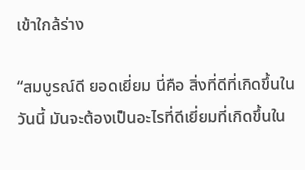เข้าใกล้ร่าง

“สมบูรณ์ดี ยอดเยี่ยม นี่คือ สิ่งที่ดีที่เกิดขึ้นในวันนี้ มันจะต้องเป็นอะไรที่ดีเยี่ยมที่เกิดขึ้นใน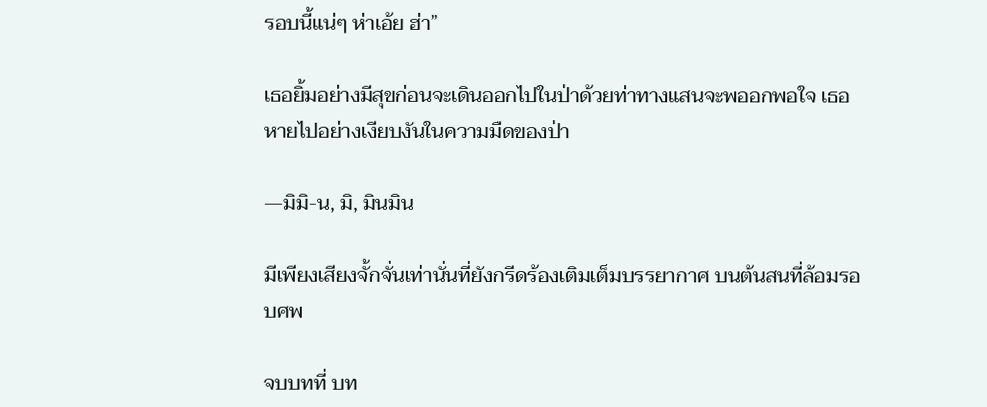รอบนี้แน่ๆ ห่าเอ้ย ฮ่า”

เธอยิ้มอย่างมีสุขก่อนจะเดินออกไปในป่าด้วยท่าทางแสนจะพออกพอใจ เธอหายไปอย่างเงียบงันในความมืดของป่า

—มิมิ-น, มิ, มินมิน

มีเพียงเสียงจั้กจั่นเท่านั่นที่ยังกรีดร้องเติมเต็มบรรยากาศ บนต้นสนที่ล้อมรอบศพ

จบบทที่ บท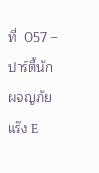ที่  057 –ปาร์ตี้นักผจญภัยแร๊ง E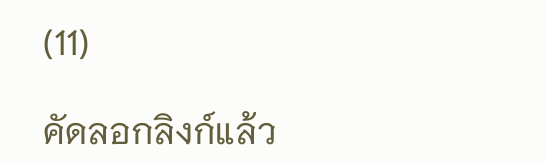(11)

คัดลอกลิงก์แล้ว